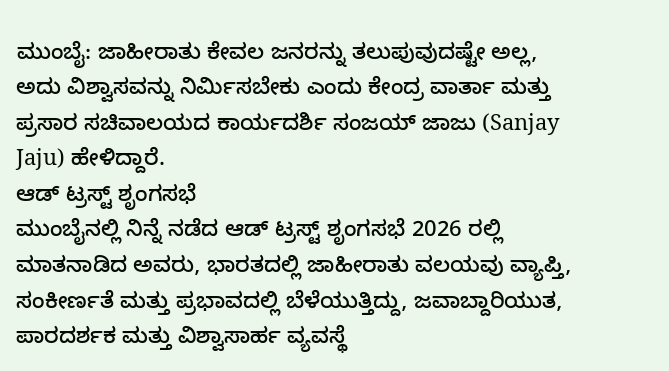ಮುಂಬೈ: ಜಾಹೀರಾತು ಕೇವಲ ಜನರನ್ನು ತಲುಪುವುದಷ್ಟೇ ಅಲ್ಲ, ಅದು ವಿಶ್ವಾಸವನ್ನು ನಿರ್ಮಿಸಬೇಕು ಎಂದು ಕೇಂದ್ರ ವಾರ್ತಾ ಮತ್ತು ಪ್ರಸಾರ ಸಚಿವಾಲಯದ ಕಾರ್ಯದರ್ಶಿ ಸಂಜಯ್ ಜಾಜು (Sanjay Jaju) ಹೇಳಿದ್ದಾರೆ.
ಆಡ್ ಟ್ರಸ್ಟ್ ಶೃಂಗಸಭೆ
ಮುಂಬೈನಲ್ಲಿ ನಿನ್ನೆ ನಡೆದ ಆಡ್ ಟ್ರಸ್ಟ್ ಶೃಂಗಸಭೆ 2026 ರಲ್ಲಿ ಮಾತನಾಡಿದ ಅವರು, ಭಾರತದಲ್ಲಿ ಜಾಹೀರಾತು ವಲಯವು ವ್ಯಾಪ್ತಿ, ಸಂಕೀರ್ಣತೆ ಮತ್ತು ಪ್ರಭಾವದಲ್ಲಿ ಬೆಳೆಯುತ್ತಿದ್ದು, ಜವಾಬ್ದಾರಿಯುತ, ಪಾರದರ್ಶಕ ಮತ್ತು ವಿಶ್ವಾಸಾರ್ಹ ವ್ಯವಸ್ಥೆ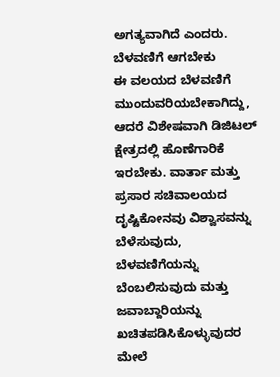ಅಗತ್ಯವಾಗಿದೆ ಎಂದರು.
ಬೆಳವಣಿಗೆ ಆಗಬೇಕು
ಈ ವಲಯದ ಬೆಳವಣಿಗೆ ಮುಂದುವರಿಯಬೇಕಾಗಿದ್ದು, ಆದರೆ ವಿಶೇಷವಾಗಿ ಡಿಜಿಟಲ್ ಕ್ಷೇತ್ರದಲ್ಲಿ ಹೊಣೆಗಾರಿಕೆ ಇರಬೇಕು. ವಾರ್ತಾ ಮತ್ತು ಪ್ರಸಾರ ಸಚಿವಾಲಯದ ದೃಷ್ಟಿಕೋನವು ವಿಶ್ವಾಸವನ್ನು ಬೆಳೆಸುವುದು, ಬೆಳವಣಿಗೆಯನ್ನು ಬೆಂಬಲಿಸುವುದು ಮತ್ತು ಜವಾಬ್ದಾರಿಯನ್ನು ಖಚಿತಪಡಿಸಿಕೊಳ್ಳುವುದರ ಮೇಲೆ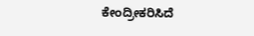ಕೇಂದ್ರೀಕರಿಸಿದೆ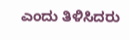ಎಂದು ತಿಳಿಸಿದರು